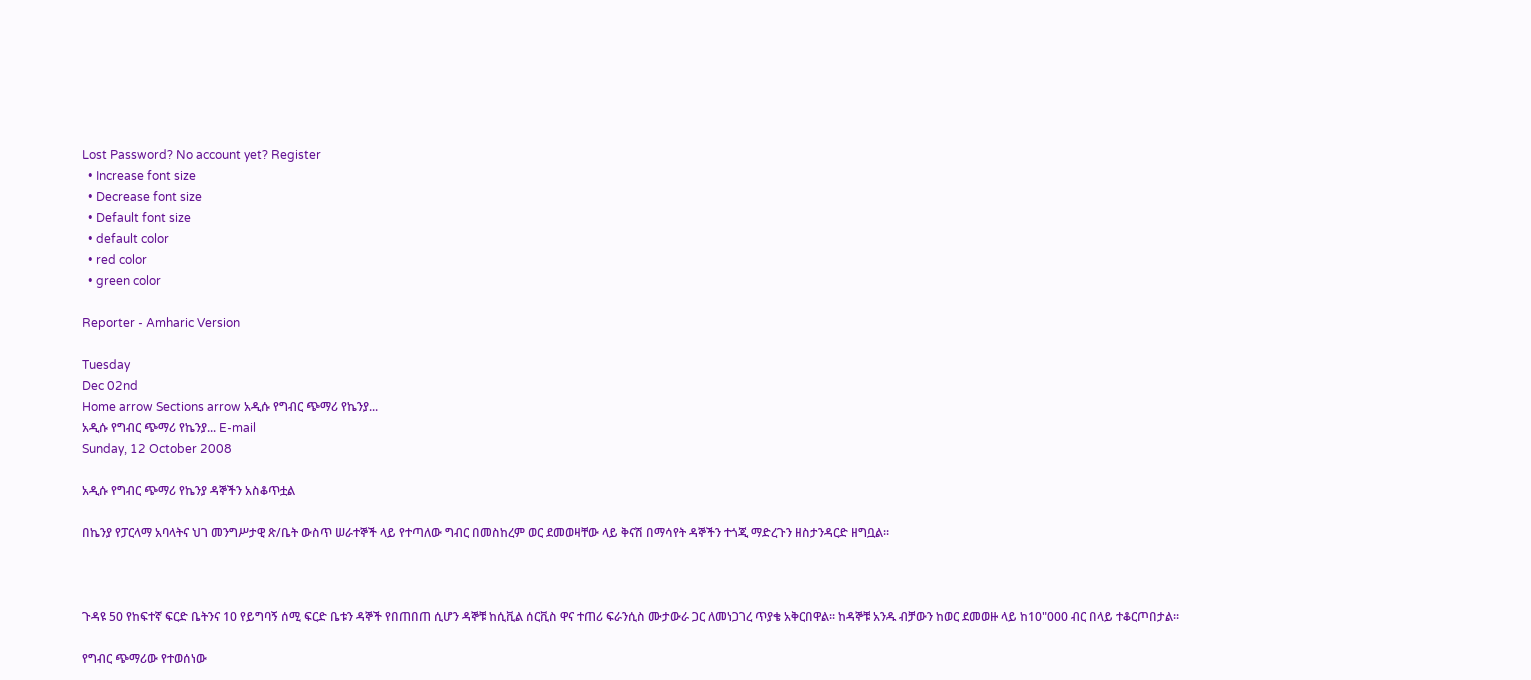Lost Password? No account yet? Register
  • Increase font size
  • Decrease font size
  • Default font size
  • default color
  • red color
  • green color

Reporter - Amharic Version

Tuesday
Dec 02nd
Home arrow Sections arrow አዲሱ የግብር ጭማሪ የኬንያ...
አዲሱ የግብር ጭማሪ የኬንያ... E-mail
Sunday, 12 October 2008

አዲሱ የግብር ጭማሪ የኬንያ ዳኞችን አስቆጥቷል

በኬንያ የፓርላማ አባላትና ህገ መንግሥታዊ ጽ/ቤት ውስጥ ሠራተኞች ላይ የተጣለው ግብር በመስከረም ወር ደመወዛቸው ላይ ቅናሽ በማሳየት ዳኞችን ተጎጂ ማድረጉን ዘስታንዳርድ ዘግቧል፡፡



ጉዳዩ 50 የከፍተኛ ፍርድ ቤትንና 10 የይግባኝ ሰሚ ፍርድ ቤቱን ዳኞች የበጠበጠ ሲሆን ዳኞቹ ከሲቪል ሰርቪስ ዋና ተጠሪ ፍራንሲስ ሙታውራ ጋር ለመነጋገረ ጥያቄ አቅርበዋል፡፡ ከዳኞቹ አንዱ ብቻውን ከወር ደመወዙ ላይ ከ10"000 ብር በላይ ተቆርጦበታል፡፡

የግብር ጭማሪው የተወሰነው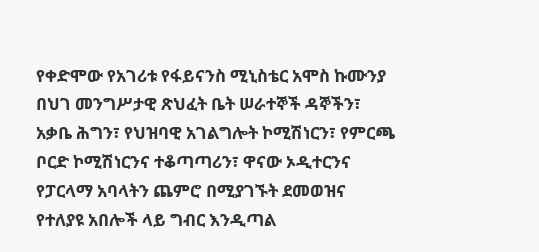የቀድሞው የአገሪቱ የፋይናንስ ሚኒስቴር አሞስ ኩሙንያ በህገ መንግሥታዊ ጽህፈት ቤት ሠራተኞች ዳኞችን፣ አቃቤ ሕግን፣ የህዝባዊ አገልግሎት ኮሚሽነርን፣ የምርጫ ቦርድ ኮሚሽነርንና ተቆጣጣሪን፣ ዋናው ኦዲተርንና የፓርላማ አባላትን ጨምሮ በሚያገኙት ደመወዝና የተለያዩ አበሎች ላይ ግብር እንዲጣል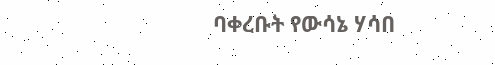ባቀረቡት የውሳኔ ሃሳበ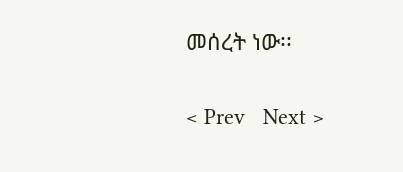መሰረት ነው፡፡

< Prev   Next >